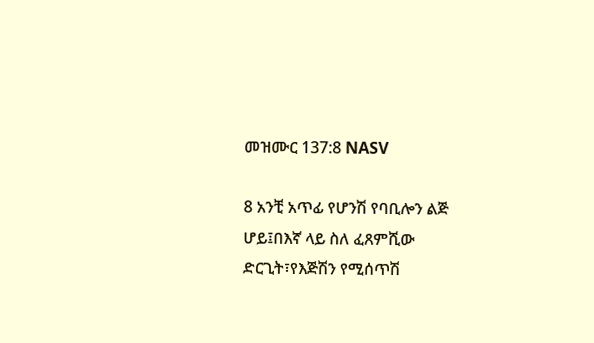መዝሙር 137:8 NASV

8 አንቺ አጥፊ የሆንሽ የባቢሎን ልጅ ሆይ፤በእኛ ላይ ስለ ፈጸምሺው ድርጊት፣የእጅሽን የሚሰጥሽ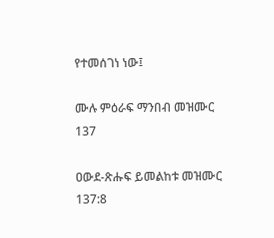የተመሰገነ ነው፤

ሙሉ ምዕራፍ ማንበብ መዝሙር 137

ዐውደ-ጽሑፍ ይመልከቱ መዝሙር 137:8